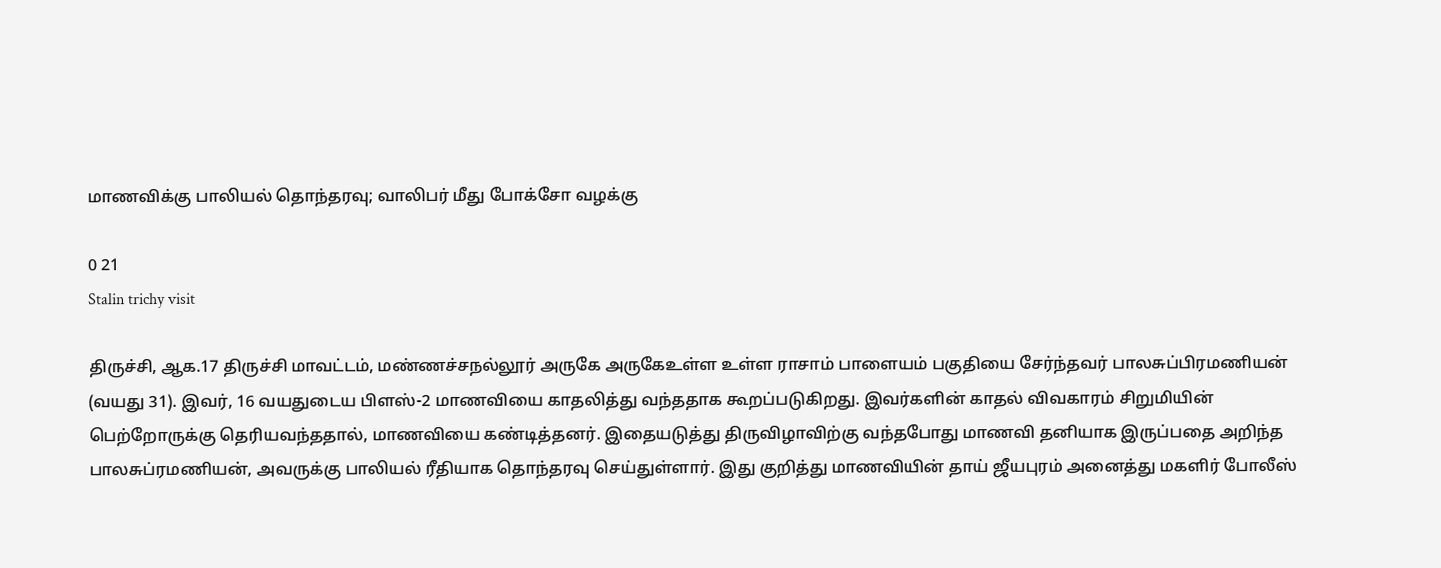மாணவிக்கு பாலியல் தொந்தரவு; வாலிபர் மீது போக்சோ வழக்கு

0 21
Stalin trichy visit

திருச்சி, ஆக.17 திருச்சி மாவட்டம், மண்ணச்சநல்லூர் அருகே அருகேஉள்ள உள்ள ராசாம் பாளையம் பகுதியை சேர்ந்தவர் பாலசுப்பிரமணியன் (வயது 31). இவர், 16 வயதுடைய பிளஸ்-2 மாணவியை காதலித்து வந்ததாக கூறப்படுகிறது. இவர்களின் காதல் விவகாரம் சிறுமியின் பெற்றோருக்கு தெரியவந்ததால், மாணவியை கண்டித்தனர். இதையடுத்து திருவிழாவிற்கு வந்தபோது மாணவி தனியாக இருப்பதை அறிந்த பாலசுப்ரமணியன், அவருக்கு பாலியல் ரீதியாக தொந்தரவு செய்துள்ளார். இது குறித்து மாணவியின் தாய் ஜீயபுரம் அனைத்து மகளிர் போலீஸ்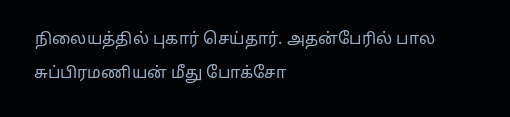நிலையத்தில் புகார் செய்தார். அதன்பேரில் பால சுப்பிரமணியன் மீது போக்சோ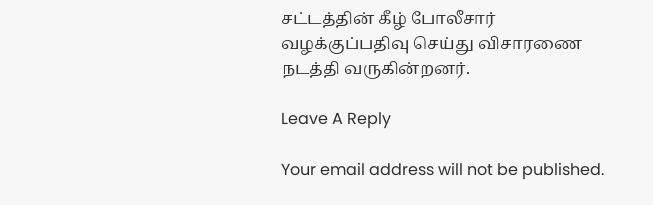சட்டத்தின் கீழ் போலீசார் வழக்குப்பதிவு செய்து விசாரணை நடத்தி வருகின்றனர்.

Leave A Reply

Your email address will not be published.